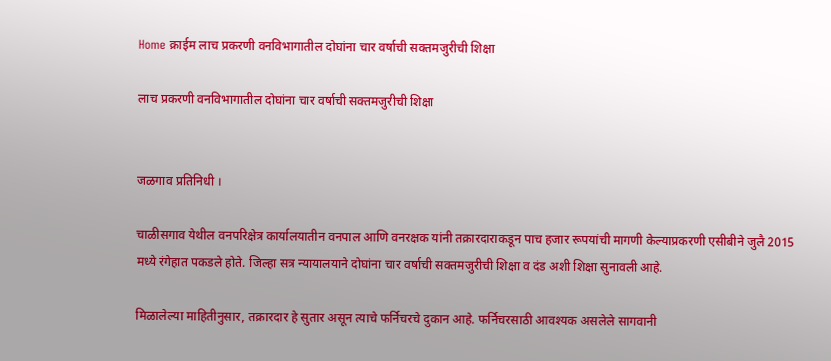Home क्राईम लाच प्रकरणी वनविभागातील दोघांना चार वर्षाची सक्तमजुरीची शिक्षा

लाच प्रकरणी वनविभागातील दोघांना चार वर्षाची सक्तमजुरीची शिक्षा


जळगाव प्रतिनिधी ।

चाळीसगाव येथील वनपरिक्षेत्र कार्यालयातीन वनपाल आणि वनरक्षक यांनी तक्रारदाराकडून पाच हजार रूपयांची मागणी केल्याप्रकरणी एसीबीने जुलै 2015 मध्ये रंगेहात पकडले होते. जिल्हा सत्र न्यायालयाने दोघांना चार वर्षाची सक्तमजुरीची शिक्षा व दंड अशी शिक्षा सुनावली आहे.

मिळालेल्या माहितीनुसार, तक्रारदार हे सुतार असून त्याचे फर्निचरचे दुकान आहे. फर्निचरसाठी आवश्यक असलेले सागवानी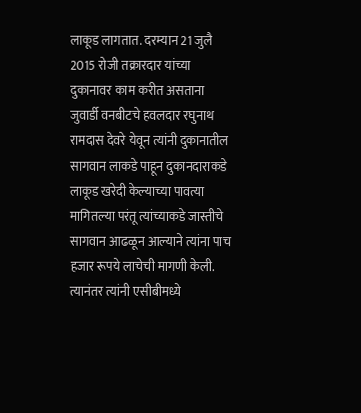लाकूड लागतात. दरम्यान 21 जुलै 2015 रोजी तक्रारदार यांच्या दुकानावर काम करीत असताना जुवार्डी वनबीटचे हवलदार रघुनाथ रामदास देवरे येवून त्यांनी दुकानातील सागवान लाकडे पाहून दुकानदाराकडे लाकूड खरेदी केल्याच्या पावत्या मागितल्या परंतू त्यांच्याकडे जास्तीचे सागवान आढळून आल्याने त्यांना पाच हजार रूपये लाचेची मागणी केली. त्यानंतर त्यांनी एसीबीमध्ये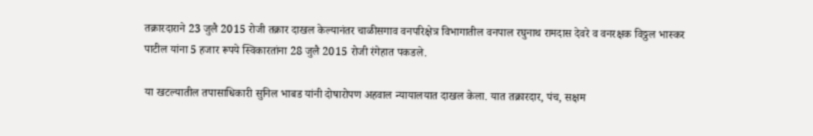तक्रारदाराने 23 जुलै 2015 रोजी तक्रार दाखल केल्यानंतर चाळीसगाव वनपरिक्षेत्र विभागातील वनपाल रघुनाथ रामदास देवरे व वनरक्षक विठ्ठल भास्कर पाटील यांना 5 हजार रूपये स्विकारतांना 28 जुलै 2015 रोजी रंगेहात पकडले.

या खटल्यातील तपासाधिकारी सुनिल भाबड यांनी दोषारोपण अहवाल न्यायालयात दाखल केला. यात तक्रारदार, पंच, सक्षम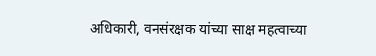अधिकारी, वनसंरक्षक यांच्या साक्ष महत्वाच्या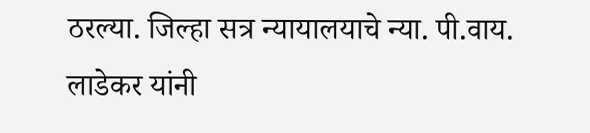ठरल्या. जिल्हा सत्र न्यायालयाचे न्या. पी.वाय. लाडेकर यांनी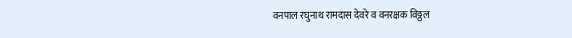वनपाल रघुनाथ रामदास देवरे व वनरक्षक विठ्ठल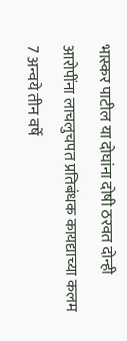भास्कर पाटील या दोघांना दोषी ठरवत दोन्ही आरोपींना लाचलुचपत प्रतिबंधक कायद्याच्या कलम 7 अन्वये तीन वर्षे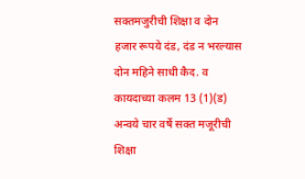सक्तमजुरीची शिक्षा व दोन हजार रूपये दंड, दंड न भरल्यास दोन महिने साधी कैद. व कायदाच्या कलम 13 (1)(ड) अन्वये चार वर्षे सक्त मजूरीची शिक्षा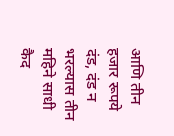आणि तीन हजार रूपये दंड, दंड न भरल्यास तीन महिने साधी कैद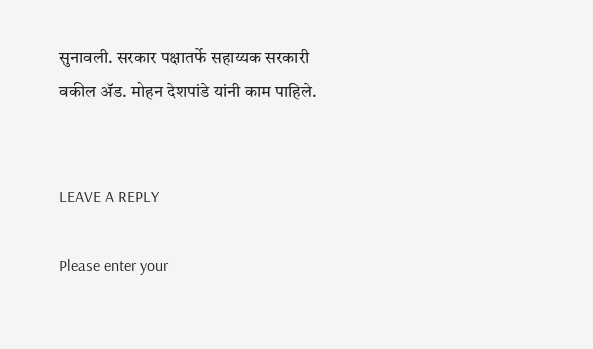सुनावली. सरकार पक्षातर्फे सहाय्यक सरकारी वकील ॲड. मोहन देशपांडे यांनी काम पाहिले.


LEAVE A REPLY

Please enter your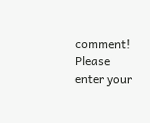comment!
Please enter your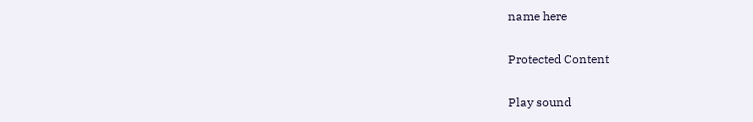name here

Protected Content

Play sound